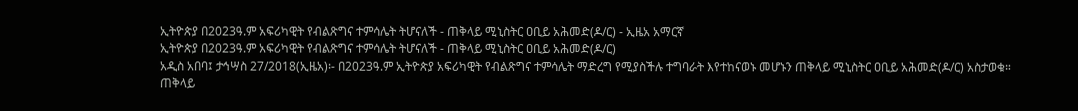ኢትዮጵያ በ2023ዓ.ም አፍሪካዊት የብልጽግና ተምሳሌት ትሆናለች - ጠቅላይ ሚኒስትር ዐቢይ አሕመድ(ዶ/ር) - ኢዜአ አማርኛ
ኢትዮጵያ በ2023ዓ.ም አፍሪካዊት የብልጽግና ተምሳሌት ትሆናለች - ጠቅላይ ሚኒስትር ዐቢይ አሕመድ(ዶ/ር)
አዲስ አበባ፤ ታኅሣስ 27/2018(ኢዜአ)፡- በ2023ዓ.ም ኢትዮጵያ አፍሪካዊት የብልጽግና ተምሳሌት ማድረግ የሚያስችሉ ተግባራት እየተከናወኑ መሆኑን ጠቅላይ ሚኒስትር ዐቢይ አሕመድ(ዶ/ር) አስታወቁ።
ጠቅላይ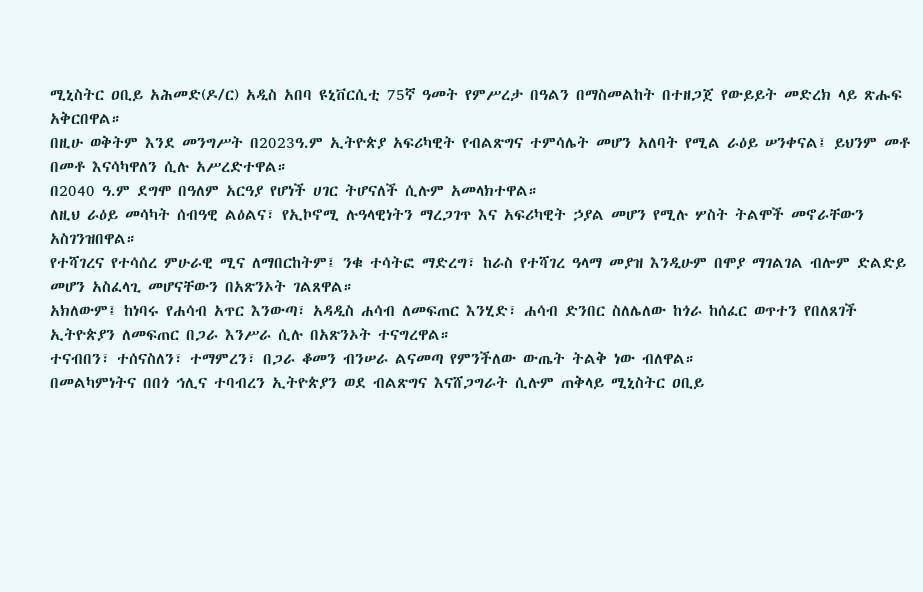ሚኒስትር ዐቢይ አሕመድ(ዶ/ር) አዲስ አበባ ዩኒቨርሲቲ 75ኛ ዓመት የምሥረታ በዓልን በማስመልከት በተዘጋጀ የውይይት መድረክ ላይ ጽሑፍ አቅርበዋል።
በዚሁ ወቅትም እንደ መንግሥት በ2023ዓ.ም ኢትዮጵያ አፍሪካዊት የብልጽግና ተምሳሌት መሆን አለባት የሚል ራዕይ ሠንቀናል፤ ይህንም መቶ በመቶ እናሳካዋለን ሲሉ አሥረድተዋል።
በ2040 ዓ.ም ደግሞ በዓለም አርዓያ የሆነች ሀገር ትሆናለች ሲሉም አመላክተዋል።
ለዚህ ራዕይ መሳካት ሰብዓዊ ልዕልና፣ የኢኮኖሚ ሉዓላዊነትን ማረጋገጥ እና አፍሪካዊት ኃያል መሆን የሚሉ ሦስት ትልሞች መኖራቸውን አስገንዝበዋል።
የተሻገረና የተሳሰረ ምሁራዊ ሚና ለማበርከትም፤ ንቁ ተሳትፎ ማድረግ፣ ከራስ የተሻገረ ዓላማ መያዝ እንዲሁም በሞያ ማገልገል ብሎም ድልድይ መሆን አስፈላጊ መሆናቸውን በአጽንኦት ገልጸዋል።
አክለውም፤ ከነባሩ የሐሳብ አጥር እንውጣ፣ አዳዲስ ሐሳብ ለመፍጠር እንሂድ፣ ሐሳብ ድንበር ስለሌለው ከጎራ ከሰፈር ወጥተን የበለጸገች ኢትዮጵያን ለመፍጠር በጋራ እንሥራ ሲሉ በአጽንኦት ተናግረዋል።
ተናብበን፣ ተሰናስለን፣ ተማምረን፣ በጋራ ቆመን ብንሠራ ልናመጣ የምንችለው ውጤት ትልቅ ነው ብለዋል።
በመልካምነትና በበጎ ኅሊና ተባብረን ኢትዮጵያን ወደ ብልጽግና እናሸጋግራት ሲሉም ጠቅላይ ሚኒስትር ዐቢይ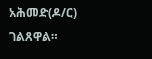አሕመድ(ዶ/ር) ገልጸዋል።